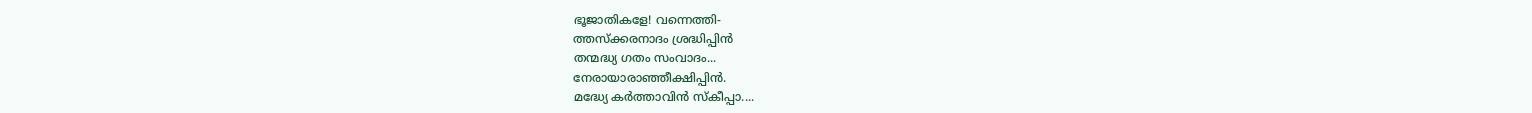ഭൂജാതികളേ! വന്നെത്തി-
ത്തസ്ക്കരനാദം ശ്രദ്ധിപ്പിൻ
തന്മദ്ധ്യ ഗതം സംവാദം...
നേരായാരാഞ്ഞീക്ഷിപ്പിൻ.
മദ്ധ്യേ കർത്താവിൻ സ്കീപ്പാ....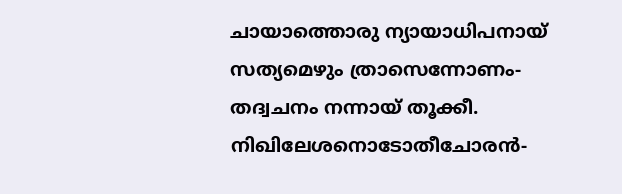ചായാത്തൊരു ന്യായാധിപനായ്
സത്യമെഴും ത്രാസെന്നോണം-
തദ്വചനം നന്നായ് തൂക്കീ.
നിഖിലേശനൊടോതീചോരൻ-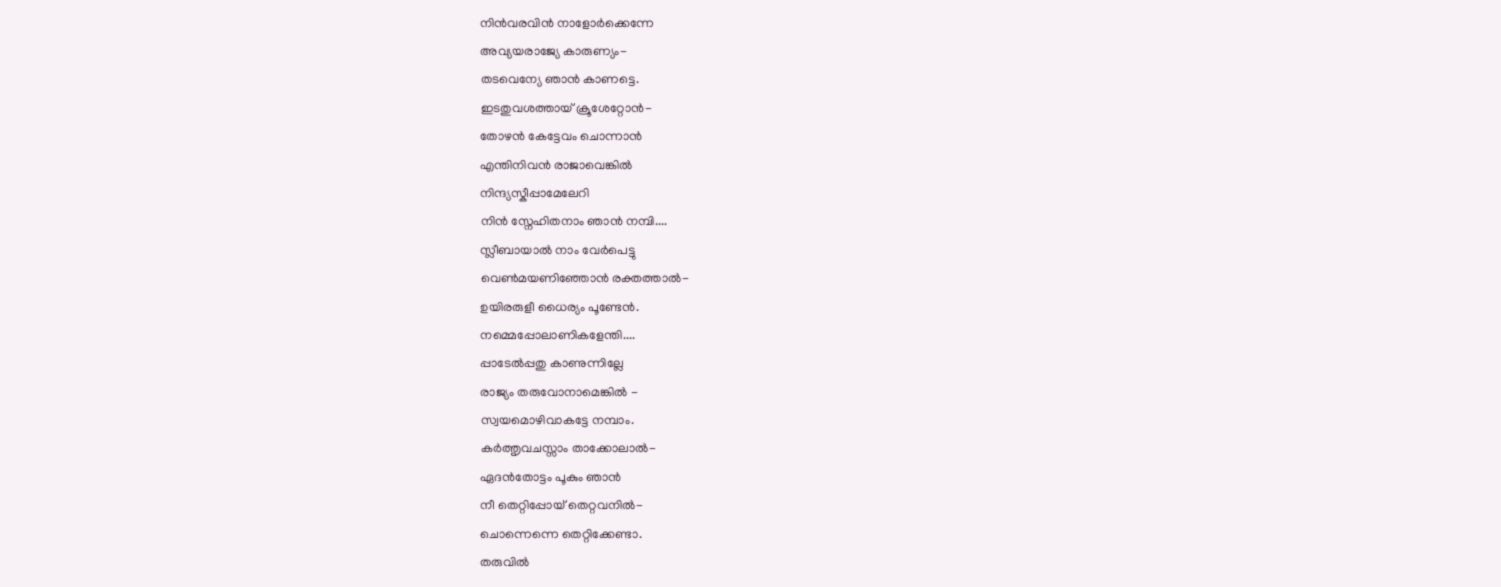നിൻവരവിൻ നാളോർക്കെന്നേ
അവ്യയരാജ്യേ കാരുണ്യം-
തടവെന്യേ ഞാൻ കാണട്ടെ.
ഇടതുവശത്തായ് ക്രൂശേറ്റോൻ-
തോഴൻ കേട്ടേവം ചൊന്നാൻ
എന്തിനിവൻ രാജാവെങ്കിൽ
നിന്ദ്യസ്കീപ്പാമേലേറി
നിൻ സ്നേഹിതനാം ഞാൻ നമ്പി....
സ്ലീബായാൽ നാം വേർപെട്ടു
വെൺമയണിഞ്ഞോൻ രക്തത്താൽ-
ഉയിരരുളീ ധൈര്യം പൂണ്ടേൻ.
നമ്മെപ്പോലാണികളേന്തി....
പ്പാടേൽപ്പതു കാണുന്നില്ലേ
രാജ്യം തരുവോനാമെങ്കിൽ -
സ്വയമൊഴിവാകട്ടേ നമ്പാം.
കർത്തൃവചസ്സാം താക്കോലാൽ-
ഏദൻതോട്ടം പൂകും ഞാൻ
നീ തെറ്റിപ്പോയ് തെറ്റവനിൽ-
ചൊന്നെന്നെ തെറ്റിക്കേണ്ടാ.
തരുവിൽ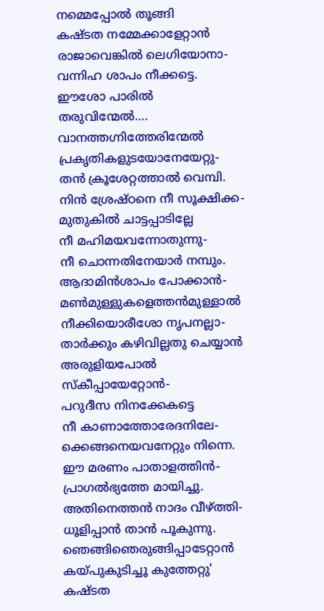നമ്മെപ്പോൽ തൂങ്ങി
കഷ്ടത നമ്മേക്കാളേറ്റാൻ
രാജാവെങ്കിൽ ലെഗിയോനാ-
വന്നിഹ ശാപം നീക്കട്ടെ.
ഈശോ പാരിൽ തരുവിന്മേൽ….
വാനത്തഗ്നിത്തേരിന്മേൽ
പ്രകൃതികളുടയോനേയേറ്റു-
തൻ ക്രൂശേറ്റത്താൽ വെമ്പി.
നിൻ ശ്രേഷ്ഠനെ നീ സൂക്ഷിക്ക-
മുതുകിൽ ചാട്ടപ്പാടില്ലേ
നീ മഹിമയവന്നോതുന്നു-
നീ ചൊന്നതിനേയാർ നമ്പും.
ആദാമിൻശാപം പോക്കാൻ-
മൺമുള്ളുകളെത്തൻമുള്ളാൽ
നീക്കിയൊരീശോ നൃപനല്ലാ-
താർക്കും കഴിവില്ലതു ചെയ്യാൻ
അരുളിയപോൽ സ്കീപ്പായേറ്റോൻ-
പറുദീസ നിനക്കേകട്ടെ
നീ കാണാത്തോരേദനിലേ-
ക്കെങ്ങനെയവനേറ്റും നിന്നെ.
ഈ മരണം പാതാളത്തിൻ-
പ്രാഗൽഭ്യത്തേ മായിച്ചു.
അതിനെത്തൻ നാദം വീഴ്ത്തി-
ധൂളിപ്പാൻ താൻ പൂകുന്നു.
ഞെങ്ങിഞെരുങ്ങിപ്പാടേറ്റാൻ
കയ്പുകുടിച്ചൂ കുത്തേറ്റു'
കഷ്ടത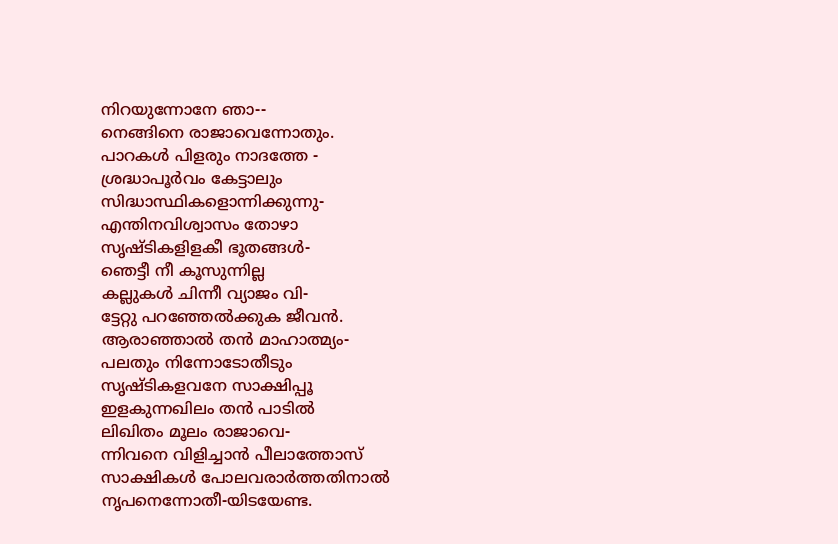നിറയുന്നോനേ ഞാ--
നെങ്ങിനെ രാജാവെന്നോതും.
പാറകൾ പിളരും നാദത്തേ -
ശ്രദ്ധാപൂർവം കേട്ടാലും
സിദ്ധാസ്ഥികളൊന്നിക്കുന്നു-
എന്തിനവിശ്വാസം തോഴാ
സൃഷ്ടികളിളകീ ഭൂതങ്ങൾ-
ഞെട്ടീ നീ കൂസുന്നില്ല
കല്ലുകൾ ചിന്നീ വ്യാജം വി-
ട്ടേറ്റു പറഞ്ഞേൽക്കുക ജീവൻ.
ആരാഞ്ഞാൽ തൻ മാഹാത്മ്യം-
പലതും നിന്നോടോതീടും
സൃഷ്ടികളവനേ സാക്ഷിപ്പൂ
ഇളകുന്നഖിലം തൻ പാടിൽ
ലിഖിതം മൂലം രാജാവെ-
ന്നിവനെ വിളിച്ചാൻ പീലാത്തോസ്
സാക്ഷികൾ പോലവരാർത്തതിനാൽ
നൃപനെന്നോതീ-യിടയേണ്ട.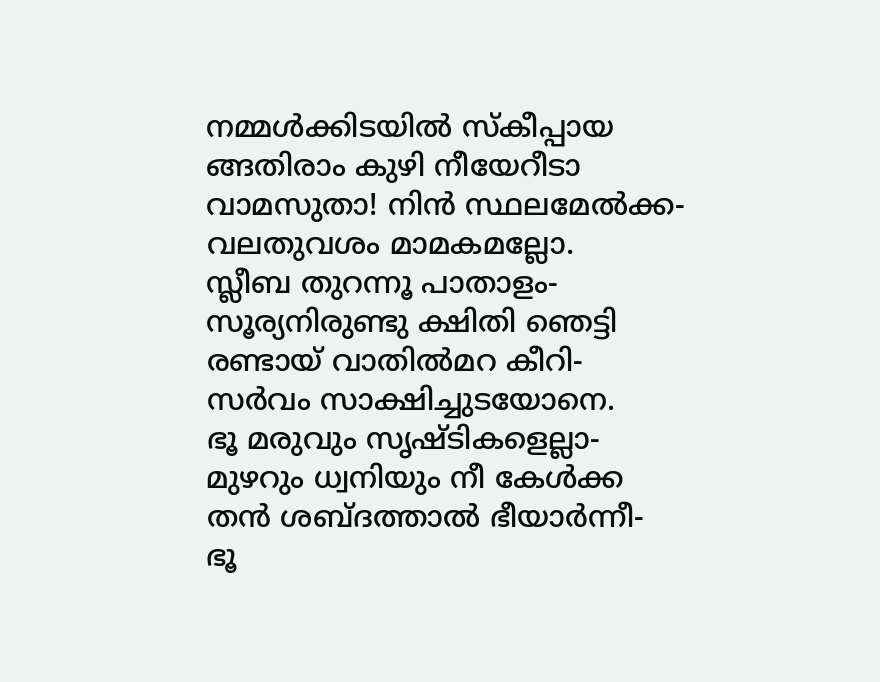നമ്മൾക്കിടയിൽ സ്കീപ്പായ
ങ്ങതിരാം കുഴി നീയേറീടാ
വാമസുതാ! നിൻ സ്ഥലമേൽക്ക-
വലതുവശം മാമകമല്ലോ.
സ്ലീബ തുറന്നൂ പാതാളം-
സൂര്യനിരുണ്ടു ക്ഷിതി ഞെട്ടി
രണ്ടായ് വാതിൽമറ കീറി-
സർവം സാക്ഷിച്ചുടയോനെ.
ഭൂ മരുവും സൃഷ്ടികളെല്ലാ-
മുഴറും ധ്വനിയും നീ കേൾക്ക
തൻ ശബ്ദത്താൽ ഭീയാർന്നീ-
ഭൂ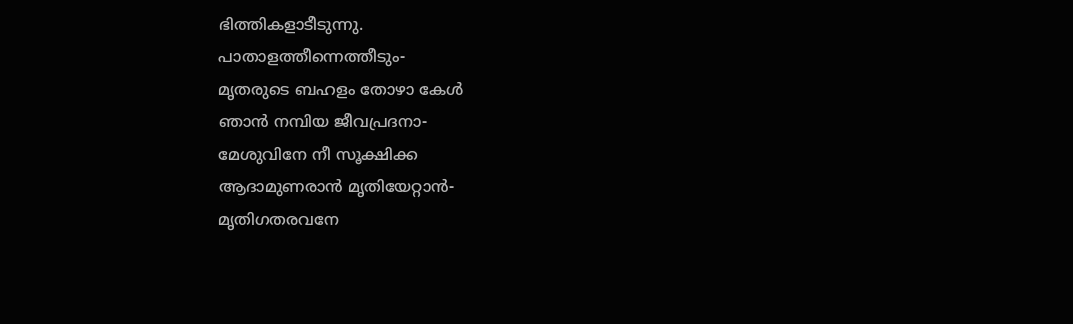ഭിത്തികളാടീടുന്നു.
പാതാളത്തീന്നെത്തീടും-
മൃതരുടെ ബഹളം തോഴാ കേൾ
ഞാൻ നമ്പിയ ജീവപ്രദനാ-
മേശുവിനേ നീ സൂക്ഷിക്ക
ആദാമുണരാൻ മൃതിയേറ്റാൻ-
മൃതിഗതരവനേ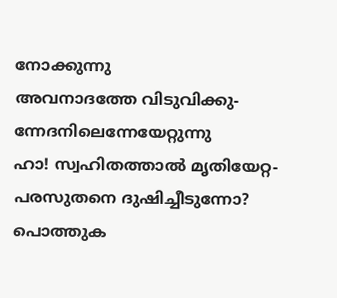നോക്കുന്നു
അവനാദത്തേ വിടുവിക്കു-
ന്നേദനിലെന്നേയേറ്റുന്നു
ഹാ! സ്വഹിതത്താൽ മൃതിയേറ്റ-
പരസുതനെ ദുഷിച്ചീടുന്നോ?
പൊത്തുക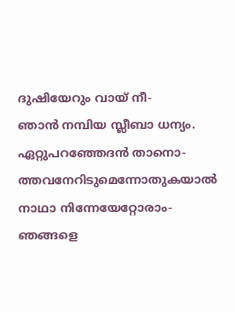ദുഷിയേറും വായ് നീ-
ഞാൻ നമ്പിയ സ്ലീബാ ധന്യം.
ഏറ്റുപറഞ്ഞേദൻ താനൊ-
ത്തവനേറിടുമെന്നോതുകയാൽ
നാഥാ നിന്നേയേറ്റോരാം-
ഞങ്ങളെ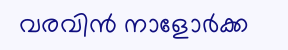വരവിൻ നാളോർക്ക